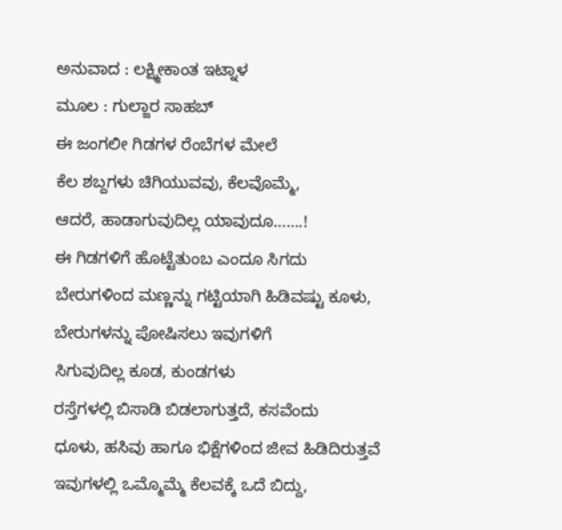ಅನುವಾದ : ಲಕ್ಷ್ಮೀಕಾಂತ ಇಟ್ನಾಳ
ಮೂಲ : ಗುಲ್ಜಾರ ಸಾಹಬ್
ಈ ಜಂಗಲೀ ಗಿಡಗಳ ರೆಂಬೆಗಳ ಮೇಲೆ
ಕೆಲ ಶಬ್ದಗಳು ಚಿಗಿಯುವವು, ಕೆಲವೊಮ್ಮೆ,
ಆದರೆ, ಹಾಡಾಗುವುದಿಲ್ಲ ಯಾವುದೂ…….!
ಈ ಗಿಡಗಳಿಗೆ ಹೊಟ್ಟೆತುಂಬ ಎಂದೂ ಸಿಗದು
ಬೇರುಗಳಿಂದ ಮಣ್ಣನ್ನು ಗಟ್ಟಿಯಾಗಿ ಹಿಡಿವಷ್ಟು ಕೂಳು,
ಬೇರುಗಳನ್ನು ಪೋಷಿಸಲು ಇವುಗಳಿಗೆ
ಸಿಗುವುದಿಲ್ಲ ಕೂಡ, ಕುಂಡಗಳು
ರಸ್ತೆಗಳಲ್ಲಿ ಬಿಸಾಡಿ ಬಿಡಲಾಗುತ್ತದೆ, ಕಸವೆಂದು
ಧೂಳು, ಹಸಿವು ಹಾಗೂ ಭಿಕ್ಷೆಗಳಿಂದ ಜೀವ ಹಿಡಿದಿರುತ್ತವೆ
ಇವುಗಳಲ್ಲಿ ಒಮ್ಮೊಮ್ಮೆ ಕೆಲವಕ್ಕೆ ಒದೆ ಬಿದ್ದು,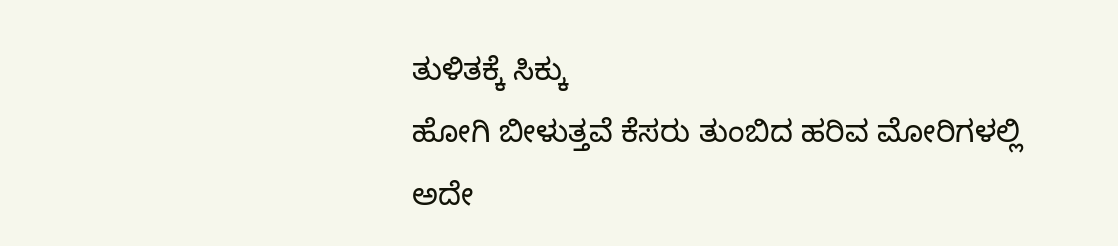ತುಳಿತಕ್ಕೆ ಸಿಕ್ಕು
ಹೋಗಿ ಬೀಳುತ್ತವೆ ಕೆಸರು ತುಂಬಿದ ಹರಿವ ಮೋರಿಗಳಲ್ಲಿ
ಅದೇ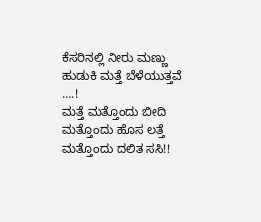ಕೆಸರಿನಲ್ಲಿ ನೀರು ಮಣ್ಣು ಹುಡುಕಿ ಮತ್ತೆ ಬೆಳೆಯುತ್ತವೆ ….!
ಮತ್ತೆ ಮತ್ತೊಂದು ಬೀದಿ
ಮತ್ತೊಂದು ಹೊಸ ಲತ್ತೆ
ಮತ್ತೊಂದು ದಲಿತ ಸಸಿ!!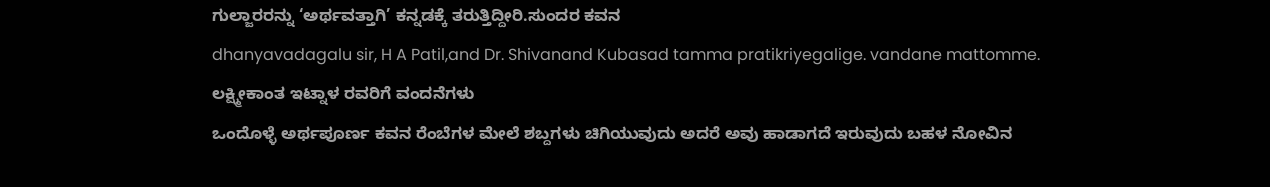ಗುಲ್ಜಾರರನ್ನು ‘ಅರ್ಥವತ್ತಾಗಿ’ ಕನ್ನಡಕ್ಕೆ ತರುತ್ತಿದ್ದೀರಿ.ಸುಂದರ ಕವನ
dhanyavadagalu sir, H A Patil,and Dr. Shivanand Kubasad tamma pratikriyegalige. vandane mattomme.
ಲಕ್ಷ್ಮೀಕಾಂತ ಇಟ್ನಾಳ ರವರಿಗೆ ವಂದನೆಗಳು
ಒಂದೊಳ್ಳೆ ಅರ್ಥಪೂರ್ಣ ಕವನ ರೆಂಬೆಗಳ ಮೇಲೆ ಶಬ್ದಗಳು ಚಿಗಿಯುವುದು ಅದರೆ ಅವು ಹಾಡಾಗದೆ ಇರುವುದು ಬಹಳ ನೋವಿನ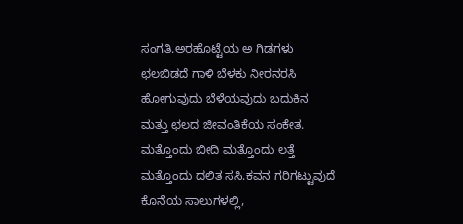ಸಂಗತಿ.ಅರಹೊಟ್ಟೆಯ ಅ ಗಿಡಗಳು ಛಲಬಿಡದೆ ಗಾಳಿ ಬೆಳಕು ನೀರನರಸಿ ಹೋಗುವುದು ಬೆಳೆಯವುದು ಬದುಕಿನ ಮತ್ತು ಛಲದ ಜೀವಂತಿಕೆಯ ಸಂಕೇತ. ಮತ್ತೊಂದು ಬೀದಿ ಮತ್ತೊಂದು ಲತ್ತೆ ಮತ್ತೊಂದು ದಲಿತ ಸಸಿ.ಕವನ ಗರಿಗಟ್ಟುವುದೆ ಕೊನೆಯ ಸಾಲುಗಳಲ್ಲಿ,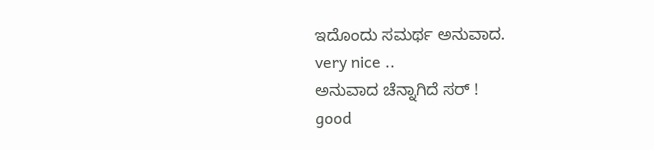ಇದೊಂದು ಸಮರ್ಥ ಅನುವಾದ.
very nice ..
ಅನುವಾದ ಚೆನ್ನಾಗಿದೆ ಸರ್ !
good